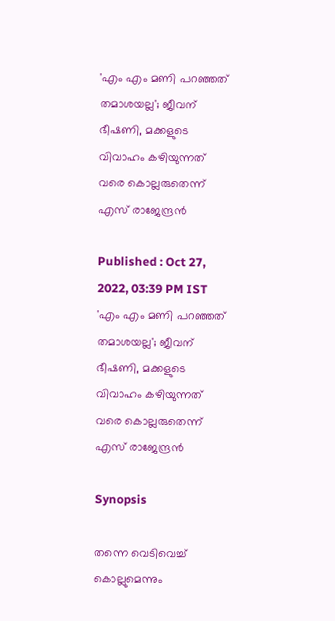'എം എം മണി പറഞ്ഞത് തമാശയല്ല'; ജീവന് ഭീഷണി, മക്കളുടെ വിവാഹം കഴിയുന്നത് വരെ കൊല്ലരുതെന്ന് എസ് രാജേന്ദ്രൻ

Published : Oct 27, 2022, 03:39 PM IST
'എം എം മണി പറഞ്ഞത് തമാശയല്ല'; ജീവന് ഭീഷണി, മക്കളുടെ വിവാഹം കഴിയുന്നത് വരെ കൊല്ലരുതെന്ന് എസ് രാജേന്ദ്രൻ

Synopsis

തന്നെ വെടിവെച്ച് കൊല്ലുമെന്നും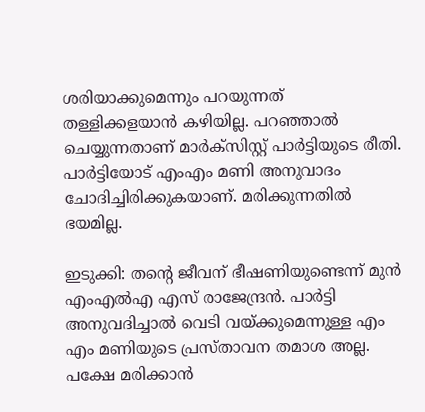ശരിയാക്കുമെന്നും പറയുന്നത് തള്ളിക്കളയാന്‍ കഴിയില്ല. പറഞ്ഞാല്‍ ചെയ്യുന്നതാണ് മാര്‍ക്സിസ്റ്റ് പാര്‍ട്ടിയുടെ രീതി. പാര്‍ട്ടിയോട് എംഎം മണി അനുവാദം ചോദിച്ചിരിക്കുകയാണ്. മരിക്കുന്നതില്‍ ഭയമില്ല.

ഇടുക്കി: തന്‍റെ ജീവന് ഭീഷണിയുണ്ടെന്ന് മുൻ എംഎൽഎ എസ് രാജേന്ദ്രൻ. പാർട്ടി അനുവദിച്ചാൽ വെടി വയ്ക്കുമെന്നുള്ള എം എം മണിയുടെ പ്രസ്താവന തമാശ അല്ല. പക്ഷേ മരിക്കാന്‍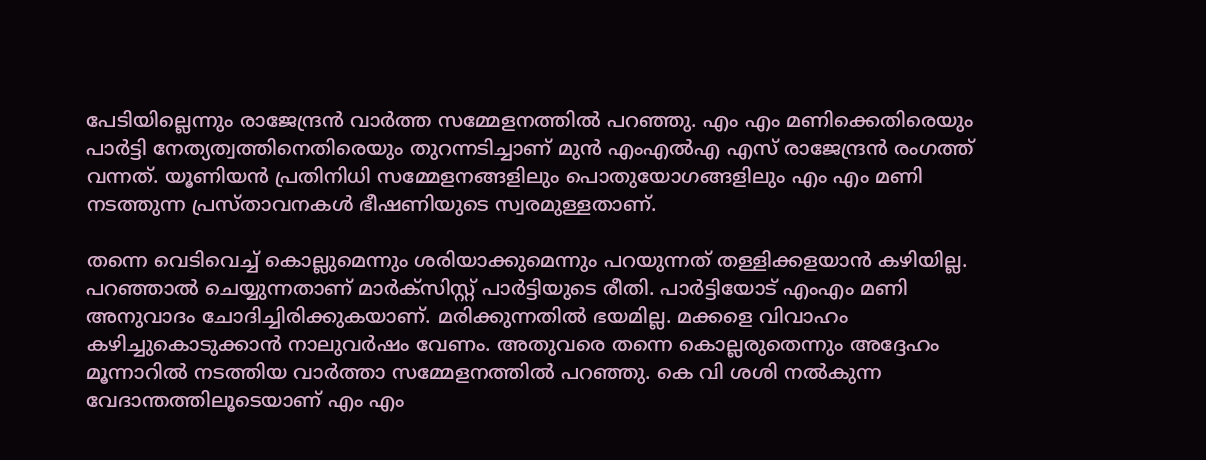പേടിയില്ലെന്നും രാജേന്ദ്രൻ വാർത്ത സമ്മേളനത്തിൽ പറഞ്ഞു. എം എം മണിക്കെതിരെയും പാര്‍ട്ടി നേത്യത്വത്തിനെതിരെയും തുറന്നടിച്ചാണ് മുന്‍ എംഎല്‍എ എസ് രാജേന്ദ്രന്‍ രംഗത്ത് വന്നത്. യൂണിയന്‍ പ്രതിനിധി സമ്മേളനങ്ങളിലും പൊതുയോഗങ്ങളിലും എം എം മണി നടത്തുന്ന പ്രസ്താവനകള്‍ ഭീഷണിയുടെ സ്വരമുള്ളതാണ്.

തന്നെ വെടിവെച്ച് കൊല്ലുമെന്നും ശരിയാക്കുമെന്നും പറയുന്നത് തള്ളിക്കളയാന്‍ കഴിയില്ല. പറഞ്ഞാല്‍ ചെയ്യുന്നതാണ് മാര്‍ക്സിസ്റ്റ് പാര്‍ട്ടിയുടെ രീതി. പാര്‍ട്ടിയോട് എംഎം മണി അനുവാദം ചോദിച്ചിരിക്കുകയാണ്. മരിക്കുന്നതില്‍ ഭയമില്ല. മക്കളെ വിവാഹം കഴിച്ചുകൊടുക്കാന്‍ നാലുവര്‍ഷം വേണം. അതുവരെ തന്നെ കൊല്ലരുതെന്നും അദ്ദേഹം മൂന്നാറില്‍ നടത്തിയ വാര്‍ത്താ സമ്മേളനത്തില്‍ പറഞ്ഞു. കെ വി ശശി നല്‍കുന്ന വേദാന്തത്തിലൂടെയാണ് എം എം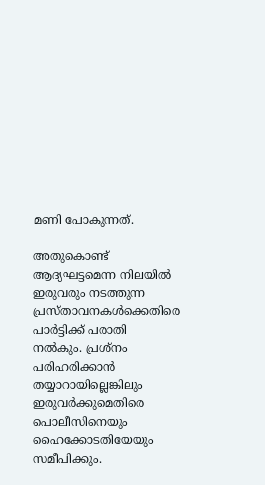മണി പോകുന്നത്.

അതുകൊണ്ട് ആദ്യഘട്ടമെന്ന നിലയില്‍ ഇരുവരും നടത്തുന്ന പ്രസ്താവനകള്‍ക്കെതിരെ പാര്‍ട്ടിക്ക് പരാതി നല്‍കും. പ്രശ്നം പരിഹരിക്കാന്‍ തയ്യാറായില്ലെങ്കിലും ഇരുവര്‍ക്കുമെതിരെ പൊലീസിനെയും ഹൈക്കോടതിയേയും സമീപിക്കും.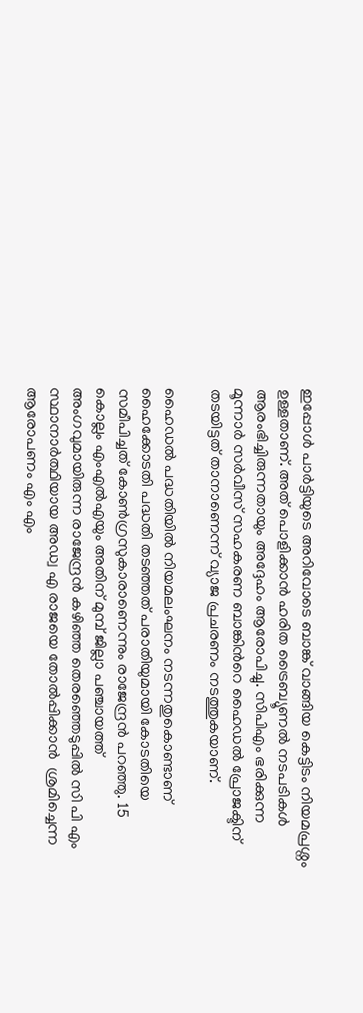ഇപ്പോള്‍ പാര്‍ട്ടിയുടെ അറിവോടെ ബാങ്ക് വാങ്ങിയ കെട്ടിടം നിയമപ്രശ്നം ഉള്ളതാണ്. അത് പൊളിക്കാന്‍ ഹരിത ട്രൈബ്യൂണല്‍ നടപടികള്‍ ആരംഭിച്ചിരുന്നതായും അദ്ദേഹം ആരോപിച്ചു. സിപിഎം ഭരിക്കുന്ന മൂന്നാർ സർവീസ് സഹകരണ ബാങ്കിന്‍റെ ഹൈഡൽ പ്രോജക്ടിന് തടയിട്ടത് താനാണെന്ന് വ്യാജ പ്രചരണം നടത്തുകയാണ്.

ഹൈഡൽ പദ്ധതിയിൽ നിയമലംഘനം നടന്നതുകൊണ്ടാണ് ഹൈക്കോടതി പദ്ധതി തടഞ്ഞത് പരാതിയുമായി കോടതിയെ സമീപിച്ചത് കോൺഗ്രസുകാരാണെന്നും രാജേന്ദ്രന്‍ പറഞ്ഞു. 15 കൊല്ലം എംഎൽഎയും അതിന് മുമ്പ് ജില്ലാ പഞ്ചായത്ത് അംഗവുമായിരുന്ന രാജേന്ദ്രൻ കഴിഞ്ഞ തെരഞ്ഞെടുപ്പിൽ സി പി എം സ്ഥാനാര്‍ത്ഥിയായ അഡ്വ എ രാജയെ തോൽപ്പിക്കാൻ  ശ്രമിച്ചെന്ന ആരോപണം എം എം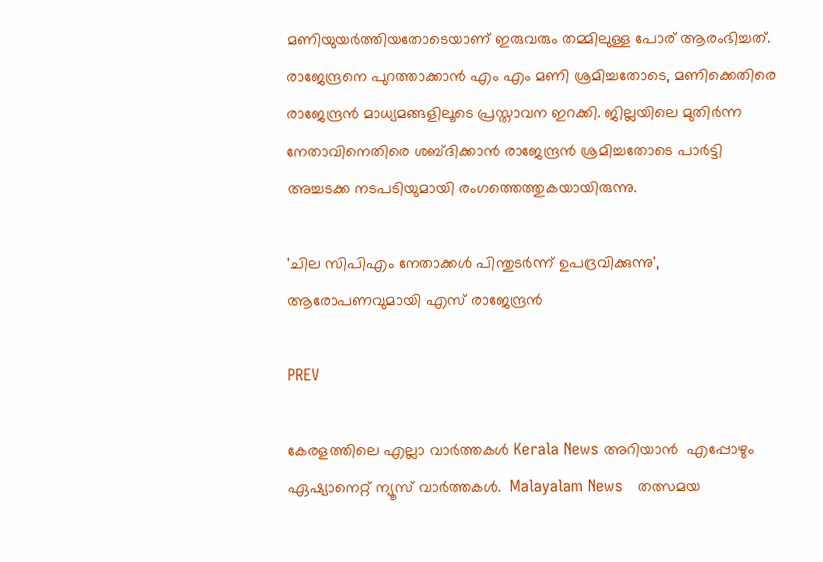മണിയുയര്‍ത്തിയതോടെയാണ് ഇരുവരും തമ്മിലുള്ള പോര് ആരംഭിച്ചത്. രാജേന്ദ്രനെ പുറത്താക്കാൻ എം എം മണി ശ്രമിച്ചതോടെ, മണിക്കെതിരെ രാജേന്ദ്രൻ മാധ്യമങ്ങളിലൂടെ പ്രസ്താവന ഇറക്കി. ജില്ലയിലെ മുതിർന്ന നേതാവിനെതിരെ ശബ്‍ദിക്കാന്‍ രാജേന്ദ്രൻ ശ്രമിച്ചതോടെ പാർട്ടി അച്ചടക്ക നടപടിയുമായി രംഗത്തെത്തുകയായിരുന്നു.

'ചില സിപിഎം നേതാക്കള്‍ പിന്തുടര്‍ന്ന് ഉപദ്രവിക്കുന്നു', ആരോപണവുമായി എസ് രാജേന്ദ്രന്‍

PREV

കേരളത്തിലെ എല്ലാ വാർത്തകൾ Kerala News അറിയാൻ  എപ്പോഴും ഏഷ്യാനെറ്റ് ന്യൂസ് വാർത്തകൾ.  Malayalam News   തത്സമയ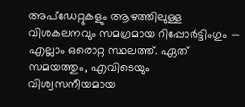അപ്‌ഡേറ്റുകളും ആഴത്തിലുള്ള വിശകലനവും സമഗ്രമായ റിപ്പോർട്ടിംഗും — എല്ലാം ഒരൊറ്റ സ്ഥലത്ത്. ഏത് സമയത്തും, എവിടെയും വിശ്വസനീയമായ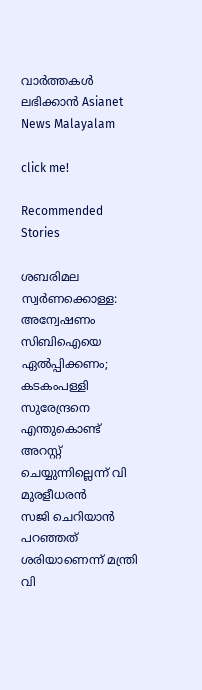വാർത്തകൾ ലഭിക്കാൻ Asianet News Malayalam

click me!

Recommended Stories

ശബരിമല സ്വർണക്കൊള്ള: അന്വേഷണം സിബിഐയെ ഏൽപ്പിക്കണം; കടകംപള്ളി സുരേന്ദ്രനെ എന്തുകൊണ്ട് അറസ്റ്റ് ചെയ്യുന്നില്ലെന്ന് വി മുരളീധരൻ
സജി ചെറിയാൻ പറഞ്ഞത് ശരിയാണെന്ന് മന്ത്രി വി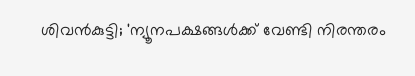ശിവൻകുട്ടി; 'ന്യൂനപക്ഷങ്ങൾക്ക് വേണ്ടി നിരന്തരം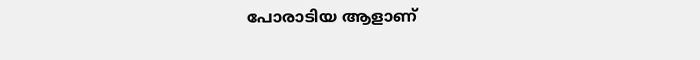പോരാടിയ ആളാണ്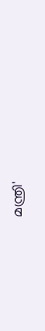മന്ത്രി'